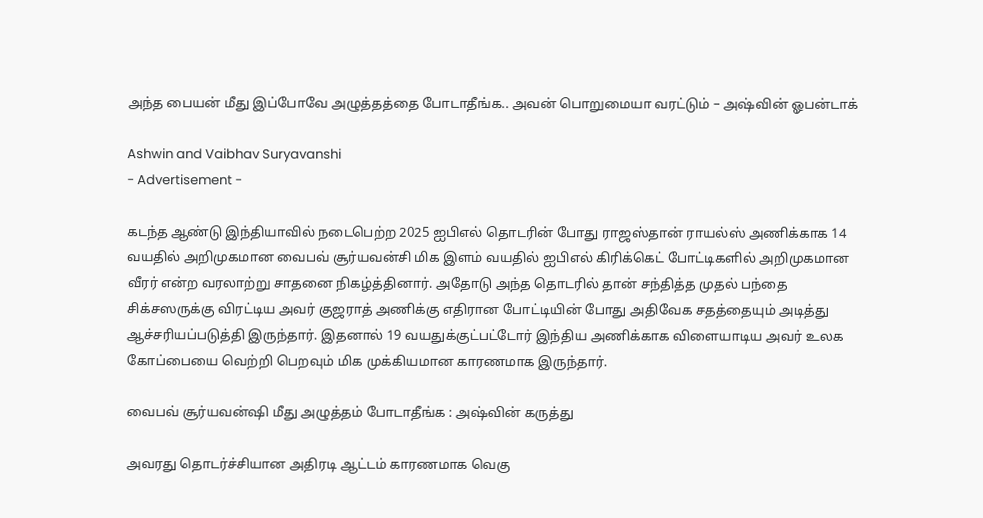அந்த பையன் மீது இப்போவே அழுத்தத்தை போடாதீங்க.. அவன் பொறுமையா வரட்டும் – அஷ்வின் ஓபன்டாக்

Ashwin and Vaibhav Suryavanshi
- Advertisement -

கடந்த ஆண்டு இந்தியாவில் நடைபெற்ற 2025 ஐபிஎல் தொடரின் போது ராஜஸ்தான் ராயல்ஸ் அணிக்காக 14 வயதில் அறிமுகமான வைபவ் சூர்யவன்சி மிக இளம் வயதில் ஐபிஎல் கிரிக்கெட் போட்டிகளில் அறிமுகமான வீரர் என்ற வரலாற்று சாதனை நிகழ்த்தினார். அதோடு அந்த தொடரில் தான் சந்தித்த முதல் பந்தை சிக்சஸருக்கு விரட்டிய அவர் குஜராத் அணிக்கு எதிரான போட்டியின் போது அதிவேக சதத்தையும் அடித்து ஆச்சரியப்படுத்தி இருந்தார். இதனால் 19 வயதுக்குட்பட்டோர் இந்திய அணிக்காக விளையாடிய அவர் உலக கோப்பையை வெற்றி பெறவும் மிக முக்கியமான காரணமாக இருந்தார்.

வைபவ் சூர்யவன்ஷி மீது அழுத்தம் போடாதீங்க : அஷ்வின் கருத்து

அவரது தொடர்ச்சியான அதிரடி ஆட்டம் காரணமாக வெகு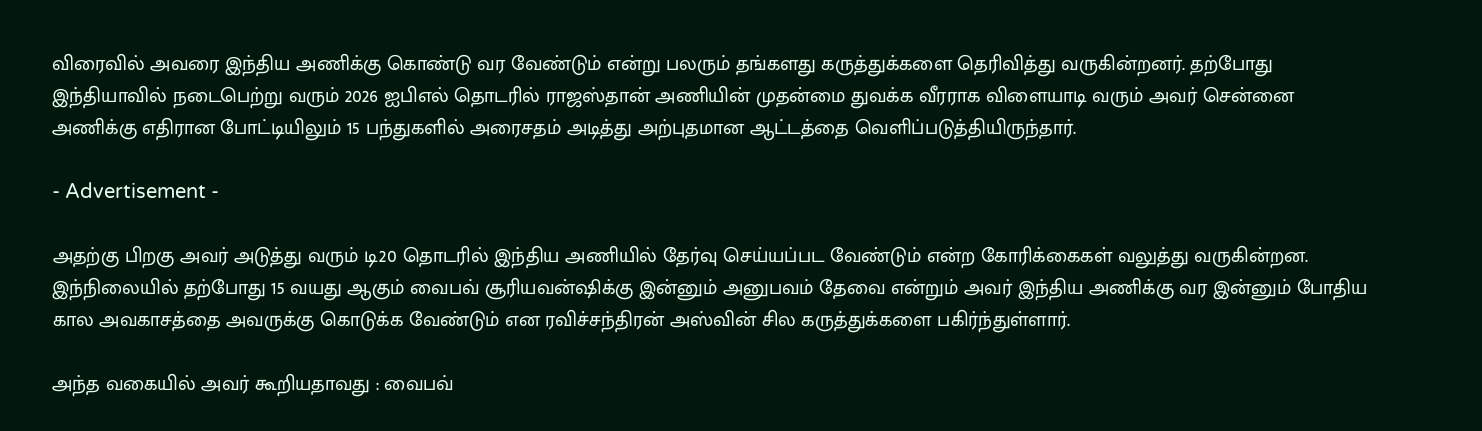விரைவில் அவரை இந்திய அணிக்கு கொண்டு வர வேண்டும் என்று பலரும் தங்களது கருத்துக்களை தெரிவித்து வருகின்றனர். தற்போது இந்தியாவில் நடைபெற்று வரும் 2026 ஐபிஎல் தொடரில் ராஜஸ்தான் அணியின் முதன்மை துவக்க வீரராக விளையாடி வரும் அவர் சென்னை அணிக்கு எதிரான போட்டியிலும் 15 பந்துகளில் அரைசதம் அடித்து அற்புதமான ஆட்டத்தை வெளிப்படுத்தியிருந்தார்.

- Advertisement -

அதற்கு பிறகு அவர் அடுத்து வரும் டி20 தொடரில் இந்திய அணியில் தேர்வு செய்யப்பட வேண்டும் என்ற கோரிக்கைகள் வலுத்து வருகின்றன. இந்நிலையில் தற்போது 15 வயது ஆகும் வைபவ் சூரியவன்ஷிக்கு இன்னும் அனுபவம் தேவை என்றும் அவர் இந்திய அணிக்கு வர இன்னும் போதிய கால அவகாசத்தை அவருக்கு கொடுக்க வேண்டும் என ரவிச்சந்திரன் அஸ்வின் சில கருத்துக்களை பகிர்ந்துள்ளார்.

அந்த வகையில் அவர் கூறியதாவது : வைபவ்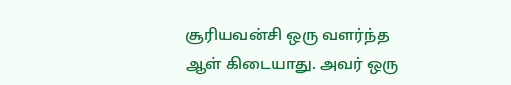சூரியவன்சி ஒரு வளர்ந்த ஆள் கிடையாது. அவர் ஒரு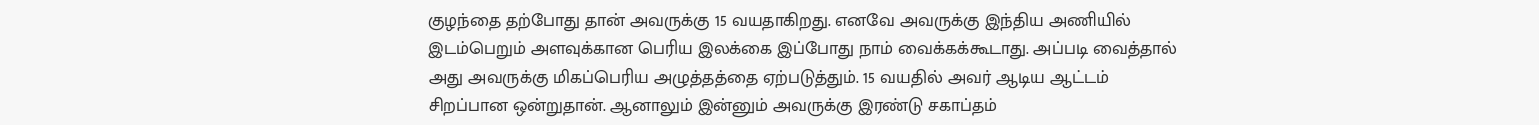குழந்தை தற்போது தான் அவருக்கு 15 வயதாகிறது. எனவே அவருக்கு இந்திய அணியில் இடம்பெறும் அளவுக்கான பெரிய இலக்கை இப்போது நாம் வைக்கக்கூடாது. அப்படி வைத்தால் அது அவருக்கு மிகப்பெரிய அழுத்தத்தை ஏற்படுத்தும். 15 வயதில் அவர் ஆடிய ஆட்டம் சிறப்பான ஒன்றுதான். ஆனாலும் இன்னும் அவருக்கு இரண்டு சகாப்தம்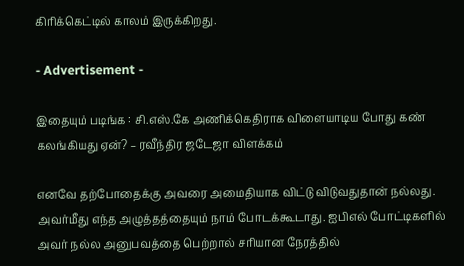கிரிக்கெட்டில் காலம் இருக்கிறது.

- Advertisement -

இதையும் படிங்க : சி.எஸ்.கே அணிக்கெதிராக விளையாடிய போது கண் கலங்கியது ஏன்? – ரவீந்திர ஜடேஜா விளக்கம்

எனவே தற்போதைக்கு அவரை அமைதியாக விட்டு விடுவதுதான் நல்லது. அவர்மீது எந்த அழுத்தத்தையும் நாம் போடக்கூடாது. ஐபிஎல் போட்டிகளில் அவர் நல்ல அனுபவத்தை பெற்றால் சரியான நேரத்தில்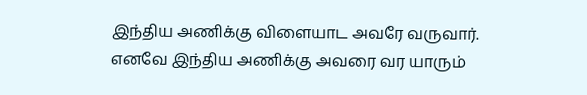இந்திய அணிக்கு விளையாட அவரே வருவார். எனவே இந்திய அணிக்கு அவரை வர யாரும்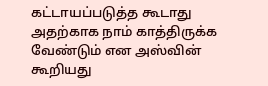கட்டாயப்படுத்த கூடாது அதற்காக நாம் காத்திருக்க வேண்டும் என அஸ்வின் கூறியது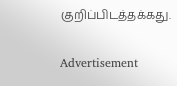குறிப்பிடத்தக்கது.

Advertisement